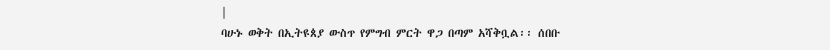|
ባሁኑ ወቅት በኢትዩጰያ ውስጥ የምግብ ምርት ዋጋ በጣም አሻቅቧል፡፡ ሰበቡ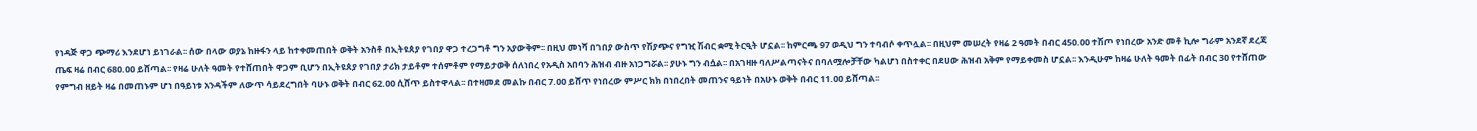የነዳጅ ዋጋ ጭማሪ እንደሆነ ይነገራል፡፡ ሰው በላው ወያኔ ከዙፋን ላይ ከተቀመጠበት ወቅት አንስቶ በኢትዩጰያ የገበያ ዋጋ ተረጋግቶ ግን አያውቅም፡፡ በዚህ መነሻ በገበያ ውስጥ የሽያጭና የግዢ ሽብር ቋሚ ትርዒት ሆኗል፡፡ ከምርጫ 97 ወዲህ ግን ተባብሶ ቀጥሏል፡፡ በዚህም መሠረት የዛሬ 2 ዓመት በብር 45ዐ.ዐዐ ተሽጦ የነበረው አንድ መቶ ኪሎ ግራም አንደኛ ደረጃ ጤፍ ዛሬ በብር 68ዐ.ዐዐ ይሸጣል፡፡ የዛሬ ሁለት ዓመት የተሸጠበት ዋጋም ቢሆን በኢትዩጰያ የገበያ ታሪክ ታይቶም ተሰምቶም የማይታወቅ ሰለነበረ የአዲስ አበባን ሕዝብ ብዙ አነጋግሯል፡፡ ያሁኑ ግን ብሷል፡፡ በአገዛዙ ባለሥልጣናትና በባለሟሎቻቸው ካልሆነ በስተቀር በደሀው ሕዝብ አቅም የማይቀመስ ሆኗል፡፡ እንዲሁም ከዛሬ ሁለት ዓመት በፊት በብር 3ዐ የተሸጠው የምግብ ዘይት ዛሬ በመጠኑም ሆነ በዓይነቱ አንዳችም ለውጥ ሳይደረግበት ባሁኑ ወቅት በብር 62.ዐዐ ሲሸጥ ይስተዋላል፡፡ በተዛመደ መልኩ በብር 7.ዐዐ ይሸጥ የነበረው ምሥር ክክ በነበረበት መጠንና ዓይነት በአሁኑ ወቅት በብር 11.ዐዐ ይሸጣል፡፡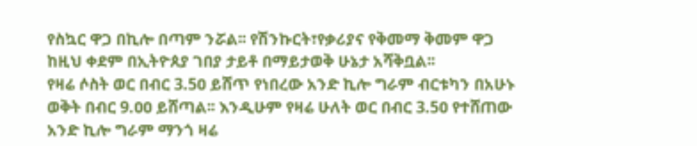የስኳር ዋጋ በኪሎ በጣም ንሯል፡፡ የሽንኩርት፣የቃሪያና የቅመማ ቅመም ዋጋ ከዚህ ቀደም በኢትዮጰያ ገበያ ታይቶ በማይታወቅ ሁኔታ አሻቅቧል፡፡
የዛሬ ሶስት ወር በብር 3.5ዐ ይሸጥ የነበረው አንድ ኪሎ ግራም ብርቱካን በአሁኑ ወቅት በብር 9.ዐዐ ይሸጣል፡፡ እንዲሁም የዛሬ ሁለት ወር በብር 3.5ዐ የተሸጠው አንድ ኪሎ ግራም ማንጎ ዛሬ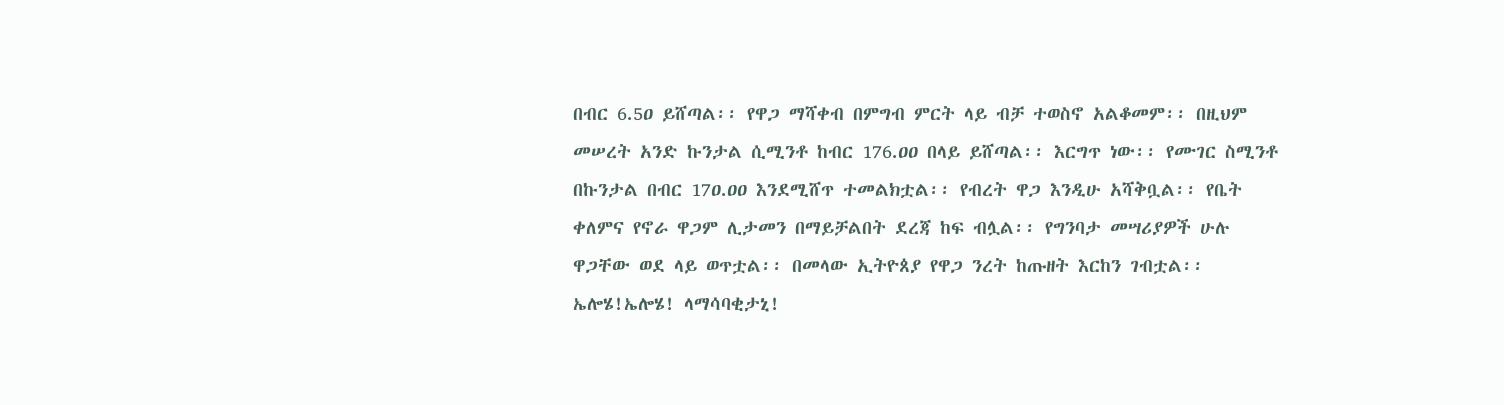በብር 6.5ዐ ይሸጣል፡፡ የዋጋ ማሻቀብ በምግብ ምርት ላይ ብቻ ተወስኖ አልቆመም፡፡ በዚህም መሠረት አንድ ኩንታል ሲሚንቶ ከብር 176.ዐዐ በላይ ይሸጣል፡፡ እርግጥ ነው፡፡ የሙገር ስሚንቶ በኩንታል በብር 17ዐ.ዐዐ እንደሚሸጥ ተመልክቷል፡፡ የብረት ዋጋ እንዲሁ አሻቅቧል፡፡ የቤት ቀለምና የኖራ ዋጋም ሊታመን በማይቻልበት ደረጃ ከፍ ብሏል፡፡ የግንባታ መሣሪያዎች ሁሉ ዋጋቸው ወደ ላይ ወጥቷል፡፡ በመላው ኢትዮጰያ የዋጋ ንረት ከጡዘት እርከን ገብቷል፡፡ ኤሎሄ!ኤሎሄ! ላማሳባቂታኒ!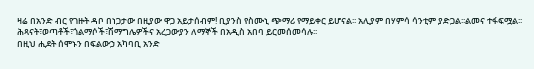ዛሬ በአንድ ብር የገዙት ዳቦ በነጋታው በዚያው ዋጋ አይታሰብም! ቢያንስ የስሙኒ ጭማሪ የማይቀር ይሆናል፡፡ አሊያም በሃምሳ ሳንቲም ያድጋል፡፡ልመና ተፋፍሟል፡፡ ሕጻናት፣ወጣቶች፣ጎልማሶች፣ሽማግሌዎችና አረጋውያን ለማኞች በአዲስ አበባ ይርመሰመሳሉ፡፡
በዚህ ሒደት ሰሞኑን በፍልውኃ አካባቢ አንድ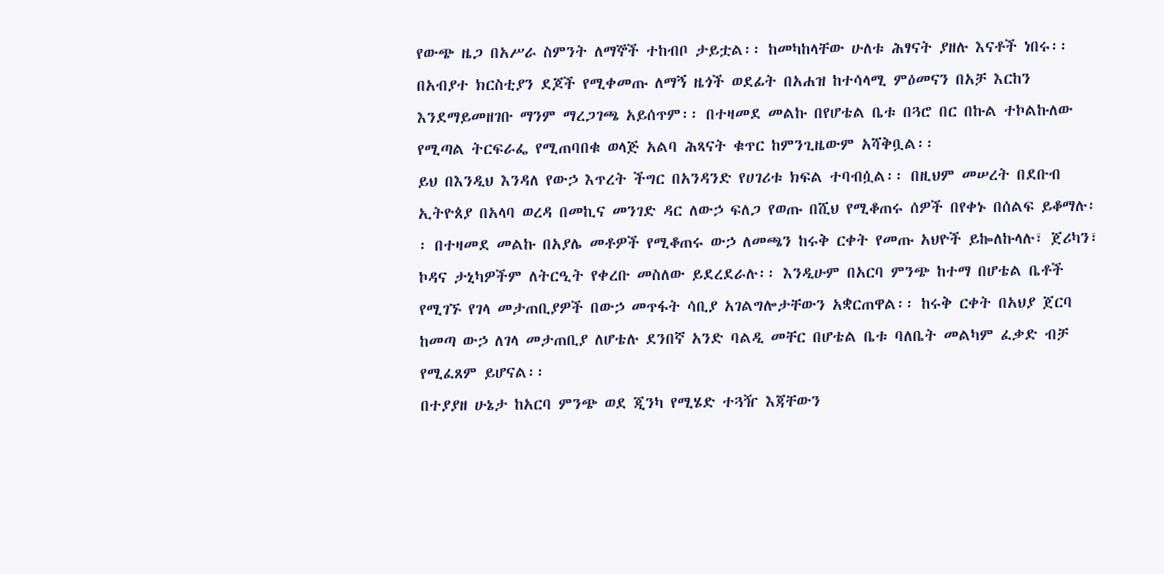የውጭ ዜጋ በአሥራ ስምንት ለማኞች ተከብቦ ታይቷል፡፡ ከመካከላቸው ሁለቱ ሕፃናት ያዘሉ እናቶች ነበሩ፡፡ በአብያተ ክርስቲያን ደጆች የሚቀመጡ ለማኝ ዜጎች ወደፊት በአሐዝ ከተሳላሚ ምዕመናን በአቻ እርከን እንደማይመዘገቡ ማንም ማረጋገጫ አይሰጥም፡፡ በተዛመደ መልኩ በየሆቴል ቤቱ በጓሮ በር በኩል ተኮልኩለው የሚጣል ትርፍራፌ የሚጠባበቁ ወላጅ አልባ ሕጻናት ቁጥር ከምንጊዜውም አሻቅቧል፡፡
ይህ በእንዲህ እንዳለ የውኃ እጥረት ችግር በአንዳንድ የሀገሪቱ ክፍል ተባብሷል፡፡ በዚህም መሠረት በደቡብ ኢትዮጰያ በአላባ ወረዳ በመኪና መንገድ ዳር ለውኃ ፍለጋ የወጡ በሺህ የሚቆጠሩ ሰዎች በየቀኑ በሰልፍ ይቆማሉ፡፡ በተዛመደ መልኩ በአያሌ መቶዎች የሚቆጠሩ ውኃ ለመጫን ከሩቅ ርቀት የመጡ አህዮች ይኰለኩላሉ፣ ጀሪካን፣ ኮዳና ታኒካዎችም ለትርዒት የቀረቡ መስለው ይደረደራሉ፡፡ እንዲሁም በአርባ ምንጭ ከተማ በሆቴል ቤቶች የሚገኙ የገላ መታጠቢያዎች በውኃ መጥፋት ሳቢያ አገልግሎታቸውን አቋርጠዋል፡፡ ከሩቅ ርቀት በአህያ ጀርባ ከመጣ ውኃ ለገላ መታጠቢያ ለሆቴሉ ደንበኛ አንድ ባልዲ መቸር በሆቴል ቤቱ ባለቤት መልካም ፈቃድ ብቻ የሚፈጸም ይሆናል፡፡
በተያያዘ ሁኔታ ከአርባ ምንጭ ወደ ጂንካ የሚሄድ ተጓዥ እጃቸውን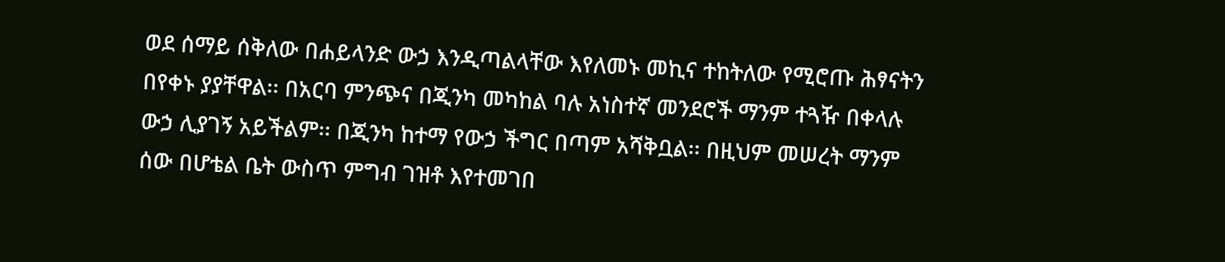ወደ ሰማይ ሰቅለው በሐይላንድ ውኃ እንዲጣልላቸው እየለመኑ መኪና ተከትለው የሚሮጡ ሕፃናትን በየቀኑ ያያቸዋል፡፡ በአርባ ምንጭና በጂንካ መካከል ባሉ አነስተኛ መንደሮች ማንም ተጓዥ በቀላሉ ውኃ ሊያገኝ አይችልም፡፡ በጂንካ ከተማ የውኃ ችግር በጣም አሻቅቧል፡፡ በዚህም መሠረት ማንም ሰው በሆቴል ቤት ውስጥ ምግብ ገዝቶ እየተመገበ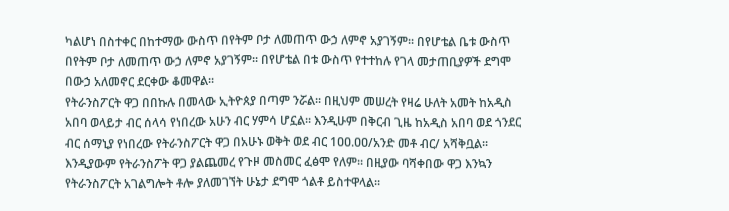ካልሆነ በስተቀር በከተማው ውስጥ በየትም ቦታ ለመጠጥ ውኃ ለምኖ አያገኝም፡፡ በየሆቴል ቤቱ ውስጥ በየትም ቦታ ለመጠጥ ውኃ ለምኖ አያገኝም፡፡ በየሆቴል በቱ ውስጥ የተተከሉ የገላ መታጠቢያዎች ደግሞ በውኃ አለመኖር ደርቀው ቆመዋል፡፡
የትራንስፖርት ዋጋ በበኩሉ በመላው ኢትዮጰያ በጣም ንሯል፡፡ በዚህም መሠረት የዛሬ ሁለት አመት ከአዲስ አበባ ወላይታ ብር ሰላሳ የነበረው አሁን ብር ሃምሳ ሆኗል፡፡ እንዲሁም በቅርብ ጊዜ ከአዲስ አበባ ወደ ጎንደር ብር ሰማኒያ የነበረው የትራንስፖርት ዋጋ በአሁኑ ወቅት ወደ ብር 1ዐዐ.ዐዐ/አንድ መቶ ብር/ አሻቅቧል፡፡ እንዲያውም የትራንስፖት ዋጋ ያልጨመረ የጉዞ መስመር ፈፅሞ የለም፡፡ በዚያው ባሻቀበው ዋጋ እንኳን የትራንስፖርት አገልግሎት ቶሎ ያለመገኘት ሁኔታ ደግሞ ጎልቶ ይስተዋላል፡፡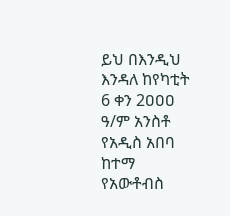ይህ በእንዲህ እንዳለ ከየካቲት 6 ቀን 2ዐዐዐ ዓ/ም አንስቶ የአዲስ አበባ ከተማ የአውቶብስ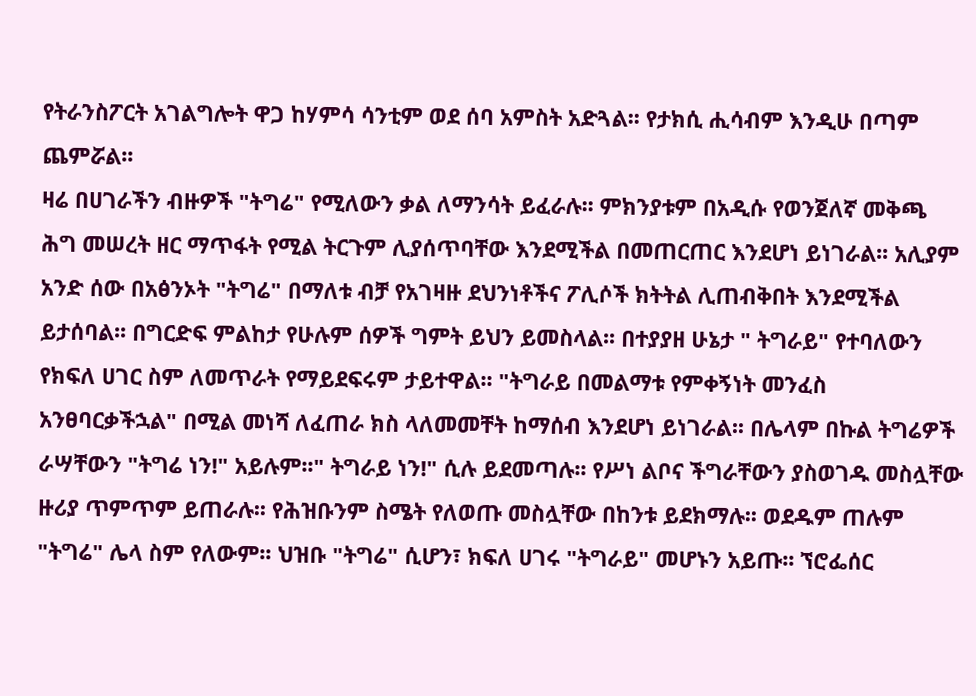የትራንስፖርት አገልግሎት ዋጋ ከሃምሳ ሳንቲም ወደ ሰባ አምስት አድጓል፡፡ የታክሲ ሒሳብም እንዲሁ በጣም ጨምሯል፡፡
ዛሬ በሀገራችን ብዙዎች "ትግሬ" የሚለውን ቃል ለማንሳት ይፈራሉ፡፡ ምክንያቱም በአዲሱ የወንጀለኛ መቅጫ ሕግ መሠረት ዘር ማጥፋት የሚል ትርጉም ሊያሰጥባቸው እንደሚችል በመጠርጠር እንደሆነ ይነገራል፡፡ አሊያም አንድ ሰው በአፅንኦት "ትግሬ" በማለቱ ብቻ የአገዛዙ ደህንነቶችና ፖሊሶች ክትትል ሊጠብቅበት እንደሚችል ይታሰባል፡፡ በግርድፍ ምልከታ የሁሉም ሰዎች ግምት ይህን ይመስላል፡፡ በተያያዘ ሁኔታ " ትግራይ" የተባለውን የክፍለ ሀገር ስም ለመጥራት የማይደፍሩም ታይተዋል፡፡ "ትግራይ በመልማቱ የምቀኝነት መንፈስ አንፀባርቃችኋል" በሚል መነሻ ለፈጠራ ክስ ላለመመቸት ከማሰብ እንደሆነ ይነገራል፡፡ በሌላም በኩል ትግሬዎች ራሣቸውን "ትግሬ ነን!" አይሉም፡፡" ትግራይ ነን!" ሲሉ ይደመጣሉ፡፡ የሥነ ልቦና ችግራቸውን ያስወገዱ መስሏቸው ዙሪያ ጥምጥም ይጠራሉ፡፡ የሕዝቡንም ስሜት የለወጡ መስሏቸው በከንቱ ይደክማሉ፡፡ ወደዱም ጠሉም "ትግሬ" ሌላ ስም የለውም፡፡ ህዝቡ "ትግሬ" ሲሆን፣ ክፍለ ሀገሩ "ትግራይ" መሆኑን አይጡ፡፡ ኘሮፌሰር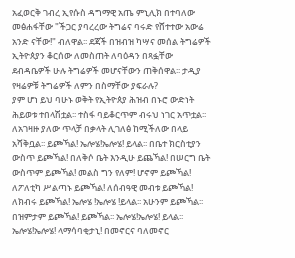አፈወርቅ ገብረ ኢየሱስ ዳግማዊ አጤ ምኒሊክ በተባለው መፅሐፋቸው "ችጋር ያባረረው ትግሬና ባሩድ የሸተተው አውሬ አንድ ናቸው!" ብለዋል፡፡ ደጃች በዝብዝ ካሣና መሰል ትግሬዎች ኢትዮጰያን ቆርሰው ለመስጠት ለባዕዳን በጻፏቸው ደብዳቤዎች ሁሉ ትግሬዎች መሆናቸውን ጠቅሰዋል፡፡ ታዲያ የዛሬዎቹ ትግሬዎች ለምን በስማቸው ያፍራሉ?
ያም ሆነ ይህ ባሁኑ ወቅት የኢትዮጰያ ሕዝብ በኑሮ ውድነት ሕይወቱ ተበላሽቷል፡፡ ተስፋ ባይቆርጥም ብሩህ ነገር አጥቷል፡፡ ለአገዛዙ ያለው ጥላቻ በቃላት ሊገለፅ ከሚችለው በላይ አሻቅቧል፡፡ ይጮኻል! ኤሎሄ!ኤሎሄ! ይላል፡፡ በቤተ ክርስቲያን ውስጥ ይጮኻል! በለቅሶ ቤት እንዲሁ ይጨኻል! በሠርግ ቤት ውስጥም ይጮኻል! መልስ ግን የለም! ሆኖም ይጮኻል! ለፖለቲካ ሥልጣኑ ይጮኻል! ለሰብዓዊ መብቱ ይጮኻል! ለክብሩ ይጮኻል! ኤሎሄ !ኤሎሄ !ይላል፡፡ አሁንም ይጮኻል፡፡
በዝምታም ይጮኻል! ይጮኻል፡፡ ኤሎሄ!ኤሎሄ! ይላል፡፡ ኤሎሄ!ኤሎሄ! ላማሳባቂታኒ! በመኖርና ባለመኖር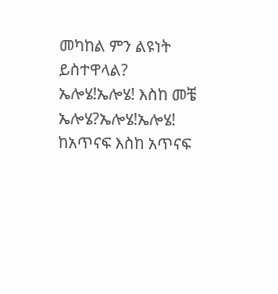መካከል ምን ልዩነት ይስተዋላል? ኤሎሄ!ኤሎሄ! እስከ መቼ ኤሎሄ?ኤሎሄ!ኤሎሄ! ከአጥናፍ እስከ አጥናፍ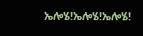ኤሎሄ!ኤሎሄ!ኤሎሄ!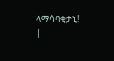ላማሳባቂታኒ!
|